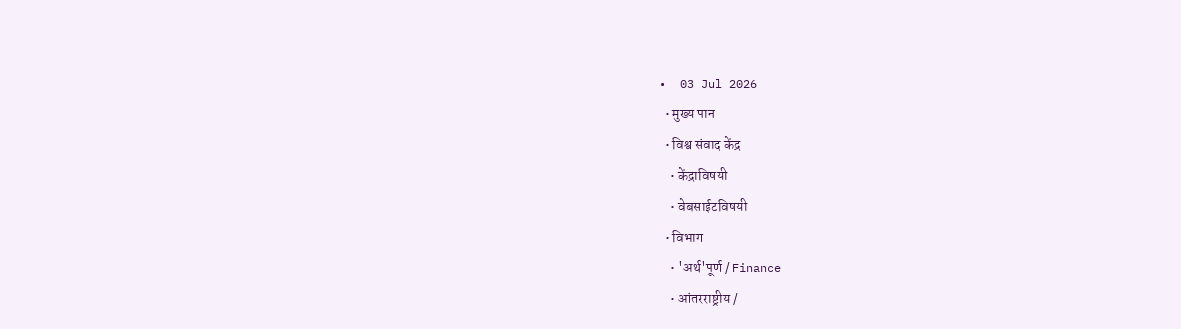•  03 Jul 2026
  • मुख्य पान
  • विश्व संवाद केंद्र
    • केंद्राविषयी
    • वेबसाईटविषयी
  • विभाग
    • 'अर्थ'पूर्ण / Finance
    • आंतरराष्ट्रीय /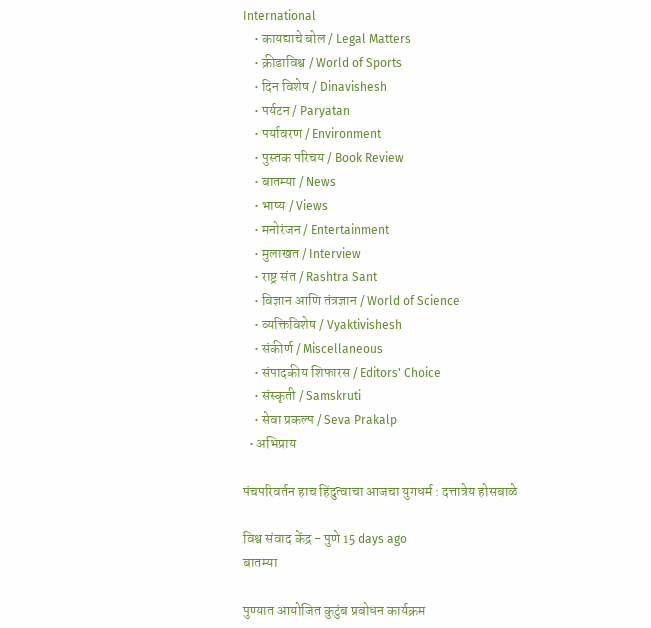International
    • कायद्याचे बोल / Legal Matters
    • क्रीडाविश्व / World of Sports
    • दिन विशेष / Dinavishesh
    • पर्यटन / Paryatan
    • पर्यावरण / Environment
    • पुस्तक परिचय / Book Review
    • बातम्या / News
    • भाष्य / Views
    • मनोरंजन / Entertainment
    • मुलाखत / Interview
    • राष्ट्र संत / Rashtra Sant
    • विज्ञान आणि तंत्रज्ञान / World of Science
    • व्यक्तिविशेष / Vyaktivishesh
    • संकीर्ण / Miscellaneous
    • संपादकीय शिफारस / Editors' Choice
    • संस्कृती / Samskruti
    • सेवा प्रकल्प / Seva Prakalp
  • अभिप्राय

पंचपरिवर्तन हाच हिंदुत्वाचा आजचा युगधर्म : दत्तात्रेय होसबाळे

विश्व संवाद केंद्र - पुणे 15 days ago
बातम्या

पुण्यात आयोजित कुटुंब प्रबोधन कार्यक्रम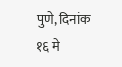पुणे, दिनांक १६ मे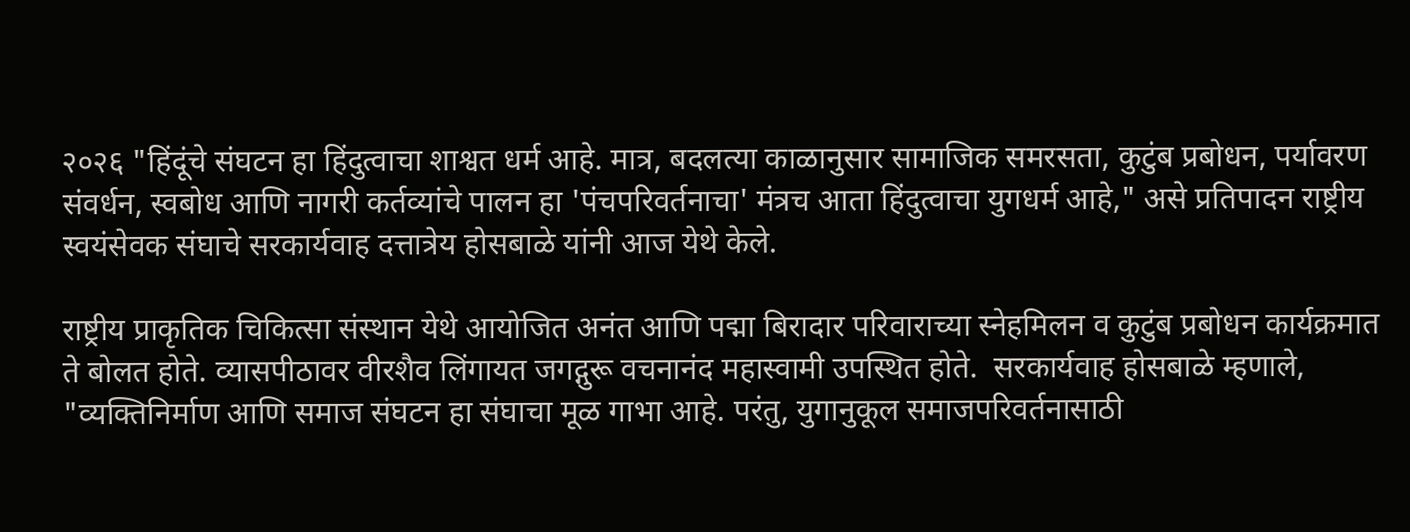२०२६ "हिंदूंचे संघटन हा हिंदुत्वाचा शाश्वत धर्म आहे. मात्र, बदलत्या काळानुसार सामाजिक समरसता, कुटुंब प्रबोधन, पर्यावरण संवर्धन, स्वबोध आणि नागरी कर्तव्यांचे पालन हा 'पंचपरिवर्तनाचा' मंत्रच आता हिंदुत्वाचा युगधर्म आहे," असे प्रतिपादन राष्ट्रीय स्वयंसेवक संघाचे सरकार्यवाह दत्तात्रेय होसबाळे यांनी आज येथे केले.

राष्ट्रीय प्राकृतिक चिकित्सा संस्थान येथे आयोजित अनंत आणि पद्मा बिरादार परिवाराच्या स्नेहमिलन व कुटुंब प्रबोधन कार्यक्रमात ते बोलत होते. व्यासपीठावर वीरशैव लिंगायत जगद्गुरू वचनानंद महास्वामी उपस्थित होते.  सरकार्यवाह होसबाळे म्हणाले, "व्यक्तिनिर्माण आणि समाज संघटन हा संघाचा मूळ गाभा आहे. परंतु, युगानुकूल समाजपरिवर्तनासाठी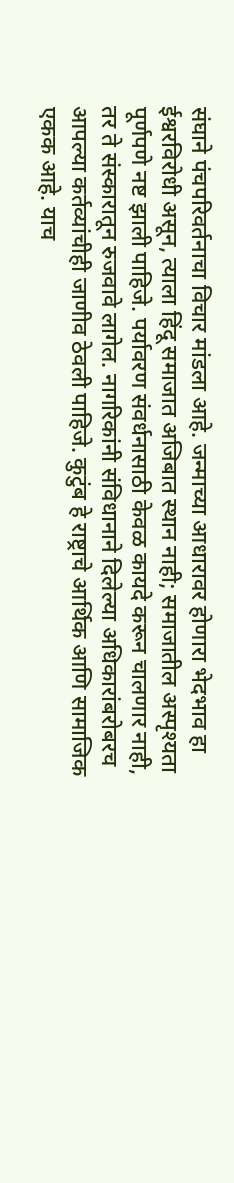संघाने पंचपरिवर्तनाचा विचार मांडला आहे. जन्माच्या आधारावर होणारा भेदभाव हा ईश्वरविरोधी असून, त्याला हिंदू समाजात अजिबात स्थान नाही; समाजातील अस्पृश्यता पूर्णपणे नष्ट झाली पाहिजे. पर्यावरण संवर्धनासाठी केवळ कायदे करून चालणार नाही, तर ते संस्कारातून रुजवावे लागेल. नागरिकांनी संविधानाने दिलेल्या अधिकारांबरोबरच आपल्या कर्तव्यांचीही जाणीव ठेवली पाहिजे. कुटुंब हे राष्ट्राचे आर्थिक आणि सामाजिक एकक आहे. याच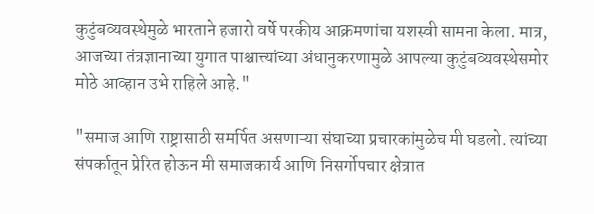कुटुंबव्यवस्थेमुळे भारताने हजारो वर्षे परकीय आक्रमणांचा यशस्वी सामना केला. मात्र, आजच्या तंत्रज्ञानाच्या युगात पाश्चात्त्यांच्या अंधानुकरणामुळे आपल्या कुटुंबव्यवस्थेसमोर मोठे आव्हान उभे राहिले आहे."

"समाज आणि राष्ट्रासाठी समर्पित असणाऱ्या संघाच्या प्रचारकांमुळेच मी घडलो. त्यांच्या संपर्कातून प्रेरित होऊन मी समाजकार्य आणि निसर्गोपचार क्षेत्रात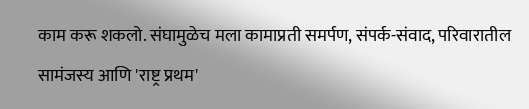काम करू शकलो. संघामुळेच मला कामाप्रती समर्पण, संपर्क-संवाद, परिवारातील सामंजस्य आणि 'राष्ट्र प्रथम'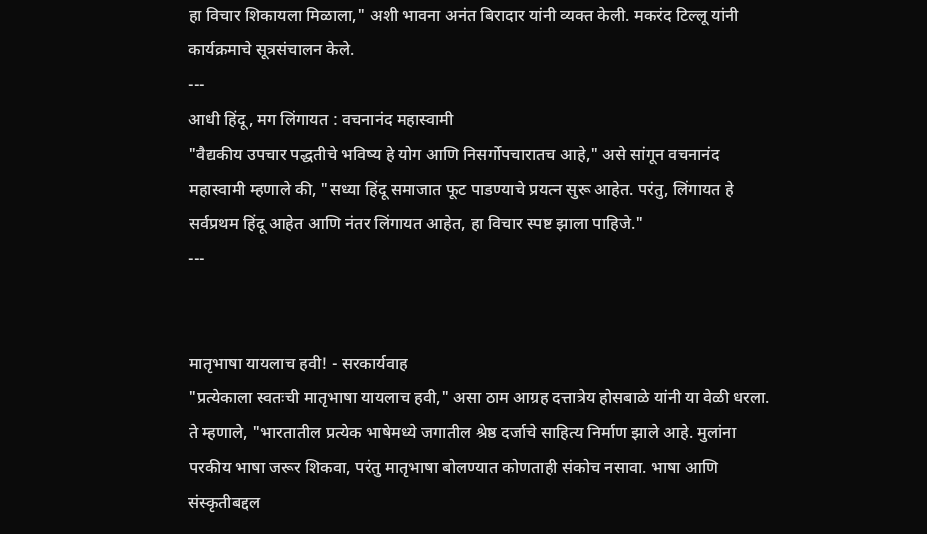हा विचार शिकायला मिळाला," अशी भावना अनंत बिरादार यांनी व्यक्त केली. मकरंद टिल्लू यांनी कार्यक्रमाचे सूत्रसंचालन केले.
---
आधी हिंदू, मग लिंगायत : वचनानंद महास्वामी
"वैद्यकीय उपचार पद्धतीचे भविष्य हे योग आणि निसर्गोपचारातच आहे," असे सांगून वचनानंद महास्वामी म्हणाले की, "सध्या हिंदू समाजात फूट पाडण्याचे प्रयत्न सुरू आहेत. परंतु, लिंगायत हे सर्वप्रथम हिंदू आहेत आणि नंतर लिंगायत आहेत, हा विचार स्पष्ट झाला पाहिजे."
---


मातृभाषा यायलाच हवी! - सरकार्यवाह
"प्रत्येकाला स्वतःची मातृभाषा यायलाच हवी," असा ठाम आग्रह दत्तात्रेय होसबाळे यांनी या वेळी धरला. ते म्हणाले, "भारतातील प्रत्येक भाषेमध्ये जगातील श्रेष्ठ दर्जाचे साहित्य निर्माण झाले आहे. मुलांना परकीय भाषा जरूर शिकवा, परंतु मातृभाषा बोलण्यात कोणताही संकोच नसावा. भाषा आणि संस्कृतीबद्दल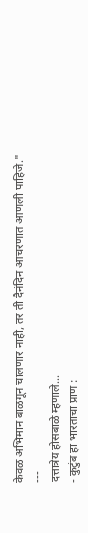केवळ अभिमान बाळगून चालणार नाही, तर ती दैनंदिन आचरणात आणली पाहिजे."
---
दत्तात्रेय होसबाळे म्हणाले...
- कुटुंब हा भारताचा प्राण :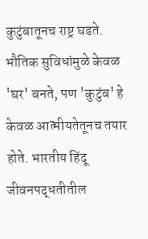कुटुंबातूनच राष्ट्र घडते. भौतिक सुविधांमुळे केवळ 'घर' बनते, पण 'कुटुंब' हे केवळ आत्मीयतेतूनच तयार होते. भारतीय हिंदू जीवनपद्धतीतील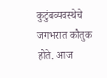कुटुंबव्यवस्थेचे जगभरात कौतुक होते. आज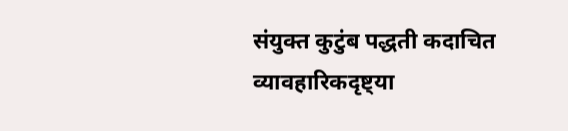संयुक्त कुटुंब पद्धती कदाचित व्यावहारिकदृष्ट्या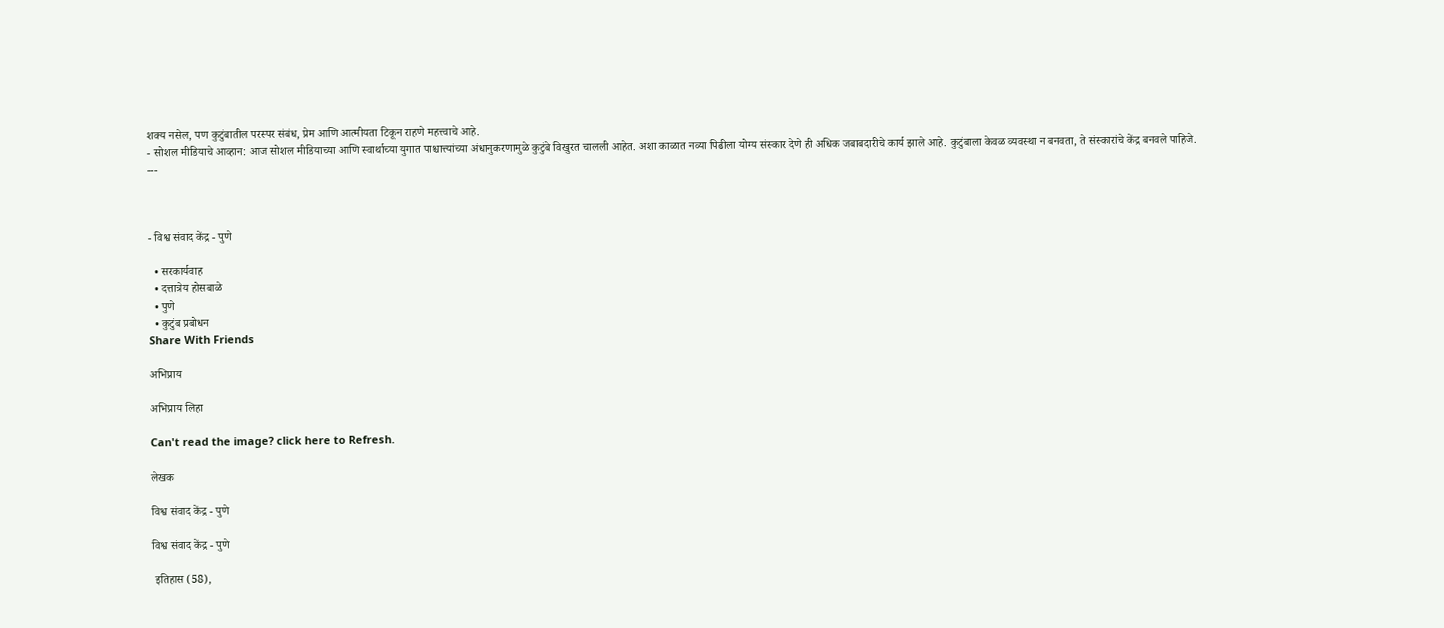शक्य नसेल, पण कुटुंबातील परस्पर संबंध, प्रेम आणि आत्मीयता टिकून राहणे महत्त्वाचे आहे.
- सोशल मीडियाचे आव्हान: आज सोशल मीडियाच्या आणि स्वार्थाच्या युगात पाश्चात्त्यांच्या अंधानुकरणामुळे कुटुंबे विखुरत चालली आहेत. अशा काळात नव्या पिढीला योग्य संस्कार देणे ही अधिक जबाबदारीचे कार्य झाले आहे. कुटुंबाला केवळ व्यवस्था न बनवता, ते संस्कारांचे केंद्र बनवले पाहिजे.
---



- विश्व संवाद केंद्र - पुणे

  • सरकार्यवाह
  • दत्तात्रेय होसबाळे
  • पुणे
  • कुटुंब प्रबोधन
Share With Friends

अभिप्राय

अभिप्राय लिहा

Can't read the image? click here to Refresh.

लेखक

विश्व संवाद केंद्र - पुणे

विश्व संवाद केंद्र - पुणे

 इतिहास (58),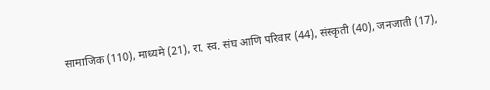सामाजिक (110), माध्यमे (21), रा. स्व. संघ आणि परिवार (44), संस्कृती (40), जनजाती (17),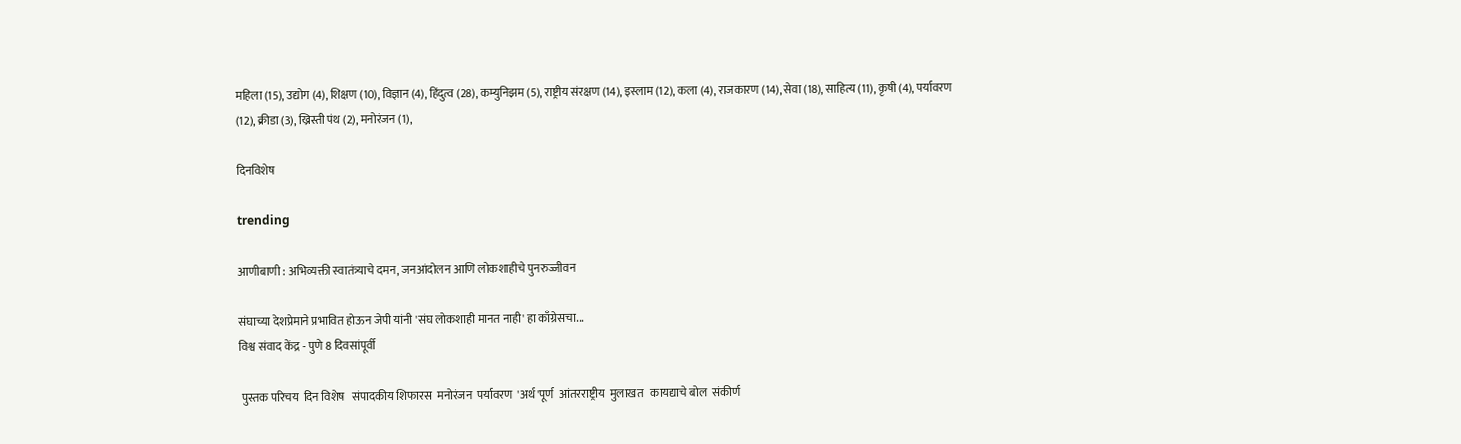महिला (15), उद्योग (4), शिक्षण (10), विज्ञान (4), हिंदुत्व (28), कम्युनिझम (5), राष्ट्रीय संरक्षण (14), इस्लाम (12), कला (4), राजकारण (14), सेवा (18), साहित्य (11), कृषी (4), पर्यावरण (12), क्रीडा (3), ख्रिस्ती पंथ (2), मनोरंजन (1),

दिनविशेष

trending

आणीबाणी : अभिव्यक्ती स्वातंत्र्याचे दमन, जनआंदोलन आणि लोकशाहीचे पुनरुज्जीवन

संघाच्या देशप्रेमाने प्रभावित होऊन जेपी यांनी 'संघ लोकशाही मानत नाही' हा काँग्रेसचा...
विश्व संवाद केंद्र - पुणे 8 दिवसांपूर्वी

 पुस्तक परिचय  दिन विशेष   संपादकीय शिफारस  मनोरंजन  पर्यावरण  'अर्थ'पूर्ण  आंतरराष्ट्रीय  मुलाखत   कायद्याचे बोल  संकीर्ण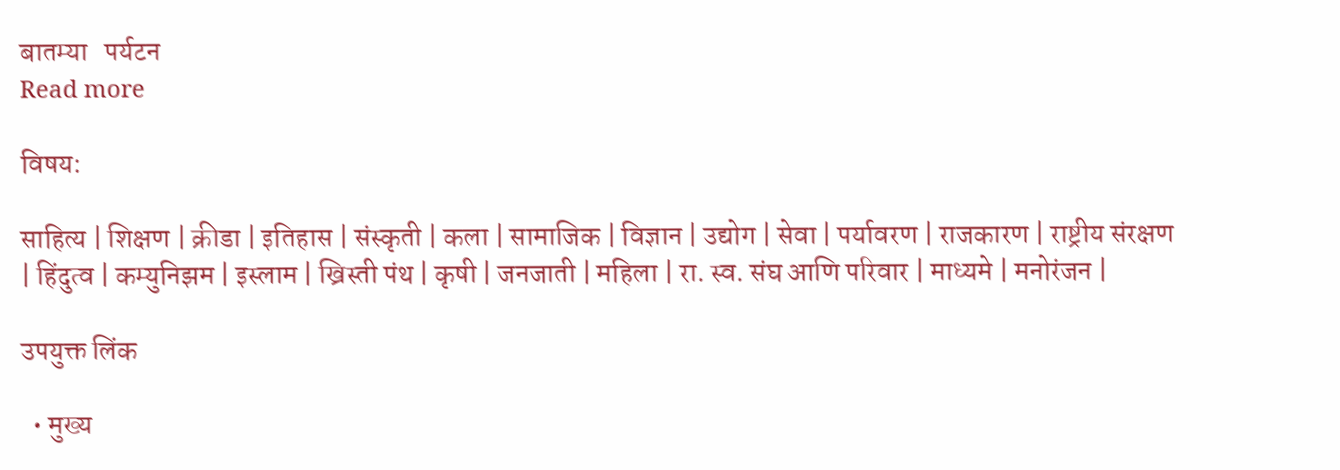बातम्या   पर्यटन
Read more

विषय:

साहित्य | शिक्षण | क्रीडा | इतिहास | संस्कृती | कला | सामाजिक | विज्ञान | उद्योग | सेवा | पर्यावरण | राजकारण | राष्ट्रीय संरक्षण | हिंदुत्व | कम्युनिझम | इस्लाम | ख्रिस्ती पंथ | कृषी | जनजाती | महिला | रा. स्व. संघ आणि परिवार | माध्यमे | मनोरंजन |

उपयुक्त लिंक

  • मुख्य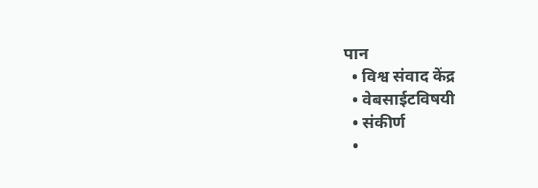पान
  • विश्व संवाद केंद्र
  • वेबसाईटविषयी
  • संकीर्ण
  •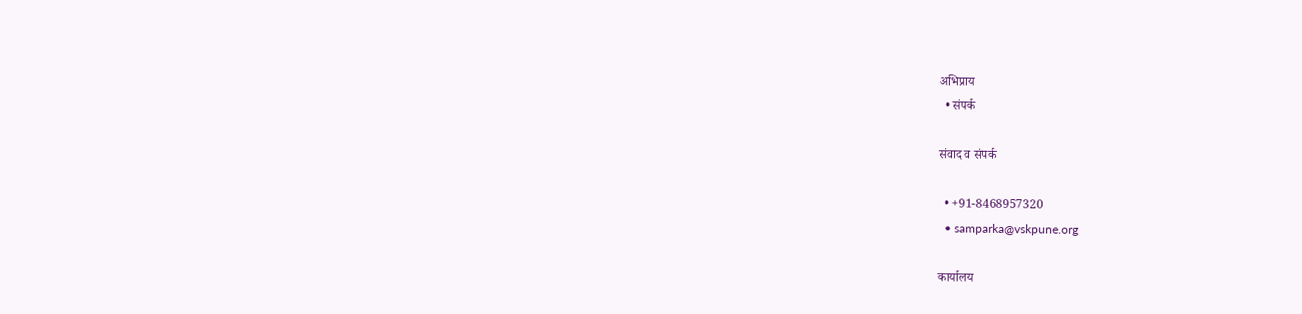अभिप्राय
  • संपर्क

संवाद व संपर्क

  • +91-8468957320
  • samparka@vskpune.org

कार्यालय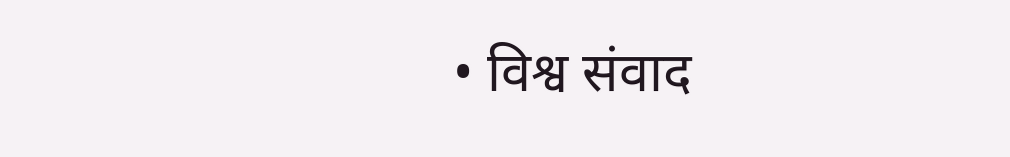• विश्व संवाद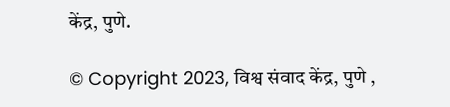केंद्र, पुणे.

© Copyright 2023, विश्व संवाद केंद्र, पुणे ,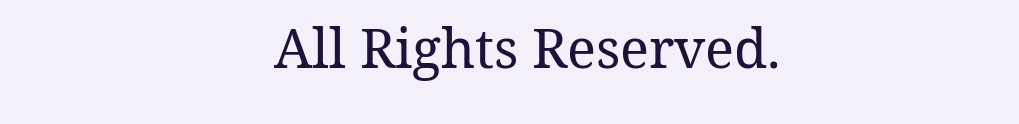All Rights Reserved.